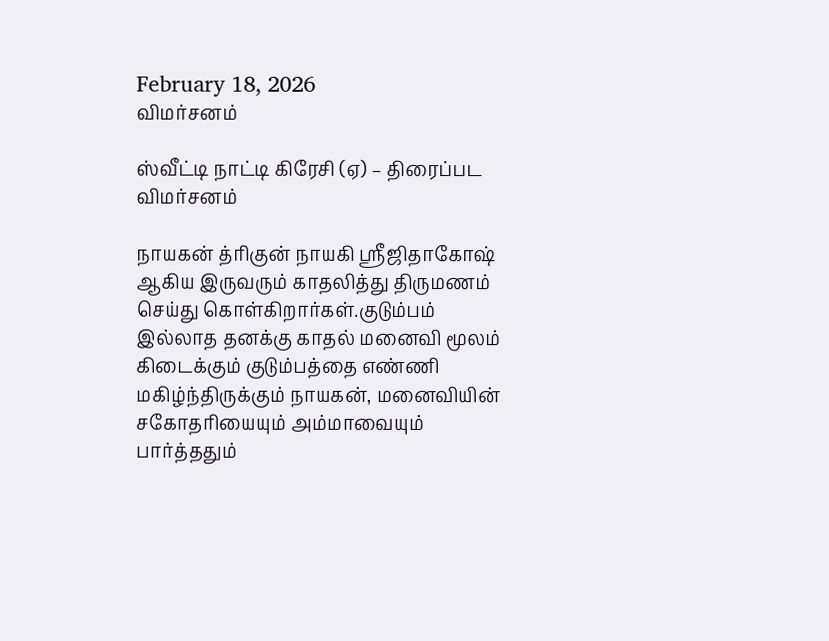February 18, 2026
விமர்சனம்

ஸ்வீட்டி நாட்டி கிரேசி (ஏ) – திரைப்பட விமர்சனம்

நாயகன் த்ரிகுன் நாயகி ஸ்ரீஜிதாகோஷ் ஆகிய இருவரும் காதலித்து திருமணம் செய்து கொள்கிறார்கள்.குடும்பம் இல்லாத தனக்கு காதல் மனைவி மூலம் கிடைக்கும் குடும்பத்தை எண்ணி மகிழ்ந்திருக்கும் நாயகன், மனைவியின் சகோதரியையும் அம்மாவையும் பார்த்ததும்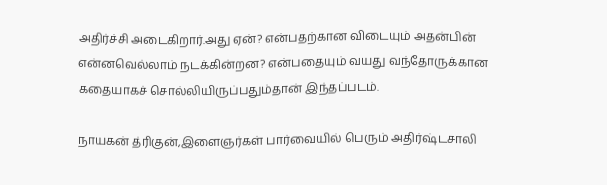அதிர்ச்சி அடைகிறார்.அது ஏன்? என்பதற்கான விடையும் அதன்பின் என்னவெல்லாம் நடக்கின்றன? என்பதையும் வயது வந்தோருக்கான கதையாகச் சொல்லியிருப்பதும்தான் இந்தப்படம்.

நாயகன் த்ரிகுன்,இளைஞர்கள் பார்வையில் பெரும் அதிர்ஷ்டசாலி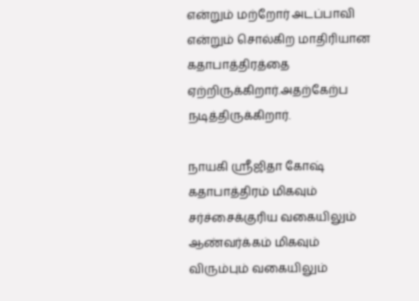என்றும் மற்றோர் அடப்பாவி என்றும் சொல்கிற மாதிரியான கதாபாத்திரத்தை ஏற்றிருக்கிறார்.அதற்கேற்ப நடித்திருக்கிறார்.

நாயகி ஸ்ரீஜிதா கோஷ் கதாபாத்திரம் மிகவும் சர்ச்சைக்குரிய வகையிலும் ஆண்வர்க்கம் மிகவும் விரும்பும் வகையிலும்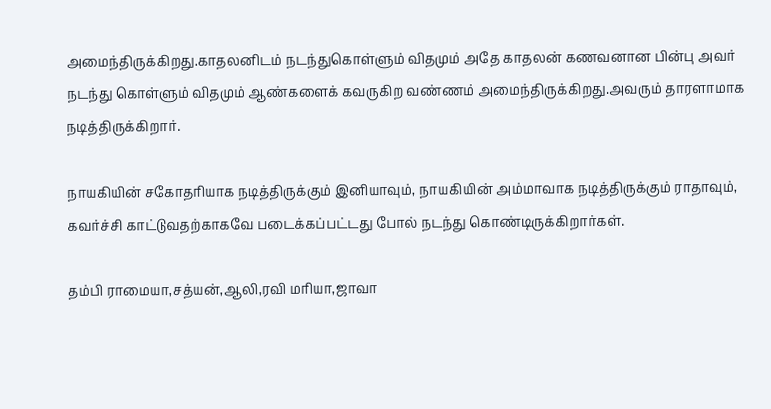அமைந்திருக்கிறது.காதலனிடம் நடந்துகொள்ளும் விதமும் அதே காதலன் கணவனான பின்பு அவர் நடந்து கொள்ளும் விதமும் ஆண்களைக் கவருகிற வண்ணம் அமைந்திருக்கிறது.அவரும் தாரளாமாக நடித்திருக்கிறார்.

நாயகியின் சகோதரியாக நடித்திருக்கும் இனியாவும், நாயகியின் அம்மாவாக நடித்திருக்கும் ராதாவும், கவர்ச்சி காட்டுவதற்காகவே படைக்கப்பட்டது போல் நடந்து கொண்டிருக்கிறார்கள்.

தம்பி ராமையா,சத்யன்,ஆலி,ரவி மரியா,ஜாவா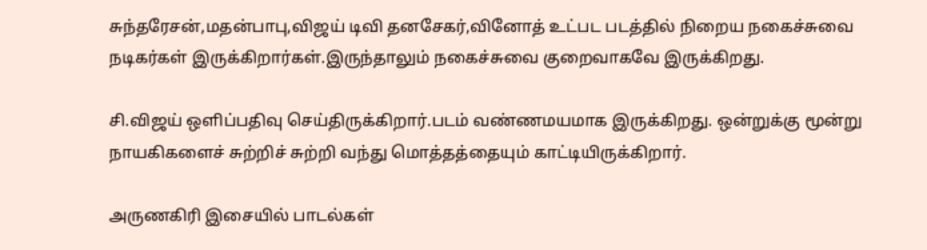சுந்தரேசன்,மதன்பாபு,விஜய் டிவி தனசேகர்,வினோத் உட்பட படத்தில் நிறைய நகைச்சுவை நடிகர்கள் இருக்கிறார்கள்.இருந்தாலும் நகைச்சுவை குறைவாகவே இருக்கிறது.

சி.விஜய் ஒளிப்பதிவு செய்திருக்கிறார்.படம் வண்ணமயமாக இருக்கிறது. ஒன்றுக்கு மூன்று நாயகிகளைச் சுற்றிச் சுற்றி வந்து மொத்தத்தையும் காட்டியிருக்கிறார்.

அருணகிரி இசையில் பாடல்கள்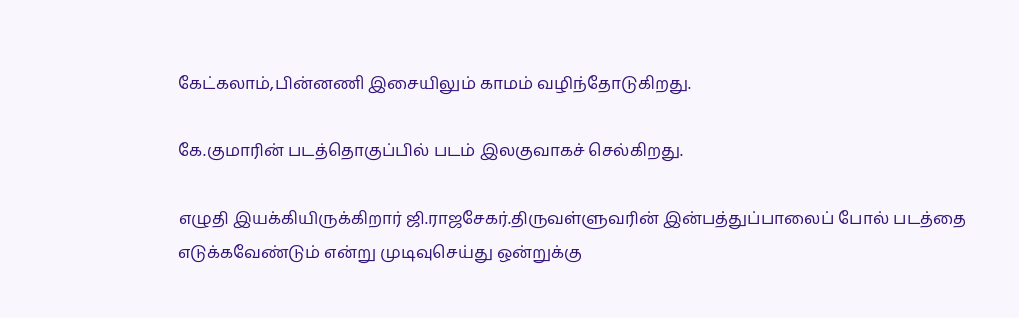கேட்கலாம்,பின்னணி இசையிலும் காமம் வழிந்தோடுகிறது.

கே.குமாரின் படத்தொகுப்பில் படம் இலகுவாகச் செல்கிறது.

எழுதி இயக்கியிருக்கிறார் ஜி.ராஜசேகர்.திருவள்ளுவரின் இன்பத்துப்பாலைப் போல் படத்தை எடுக்கவேண்டும் என்று முடிவுசெய்து ஒன்றுக்கு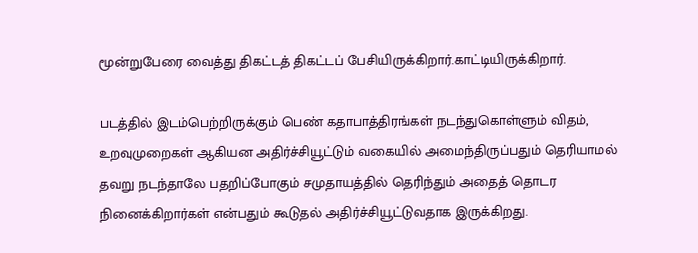மூன்றுபேரை வைத்து திகட்டத் திகட்டப் பேசியிருக்கிறார்.காட்டியிருக்கிறார்.

படத்தில் இடம்பெற்றிருக்கும் பெண் கதாபாத்திரங்கள் நடந்துகொள்ளும் விதம், உறவுமுறைகள் ஆகியன அதிர்ச்சியூட்டும் வகையில் அமைந்திருப்பதும் தெரியாமல் தவறு நடந்தாலே பதறிப்போகும் சமுதாயத்தில் தெரிந்தும் அதைத் தொடர நினைக்கிறார்கள் என்பதும் கூடுதல் அதிர்ச்சியூட்டுவதாக இருக்கிறது.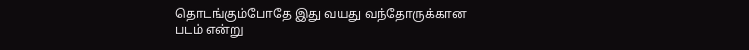தொடங்கும்போதே இது வயது வந்தோருக்கான படம் என்று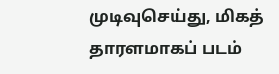முடிவுசெய்து, மிகத் தாரளமாகப் படம்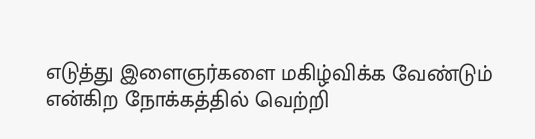எடுத்து இளைஞர்களை மகிழ்விக்க வேண்டும் என்கிற நோக்கத்தில் வெற்றி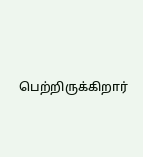பெற்றிருக்கிறார்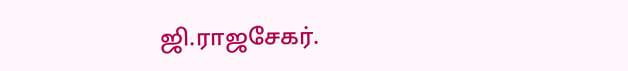ஜி.ராஜசேகர்.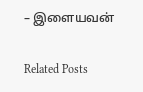– இளையவன்

Related Posts